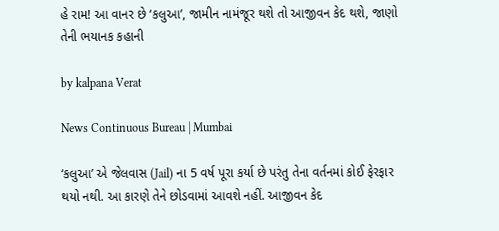હે રામ! આ વાનર છે ‘કલુઆ’, જામીન નામંજૂર થશે તો આજીવન કેદ થશે, જાણો તેની ભયાનક કહાની

by kalpana Verat

News Continuous Bureau | Mumbai

‘કલુઆ’ એ જેલવાસ (Jail) ના 5 વર્ષ પૂરા કર્યા છે પરંતુ તેના વર્તનમાં કોઈ ફેરફાર થયો નથી. આ કારણે તેને છોડવામાં આવશે નહીં. આજીવન કેદ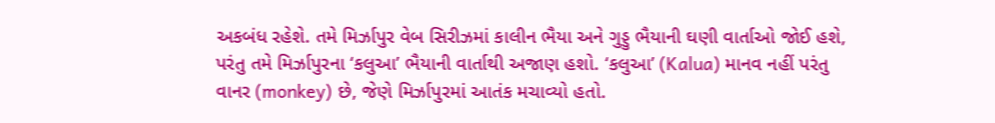અકબંધ રહેશે. તમે મિર્ઝાપુર વેબ સિરીઝમાં કાલીન ભૈયા અને ગુડ્ડુ ભૈયાની ઘણી વાર્તાઓ જોઈ હશે, પરંતુ તમે મિર્ઝાપુરના ‘કલુઆ’ ભૈયાની વાર્તાથી અજાણ હશો. ‘કલુઆ’ (Kalua) માનવ નહીં પરંતુ વાનર (monkey) છે, જેણે મિર્ઝાપુરમાં આતંક મચાવ્યો હતો.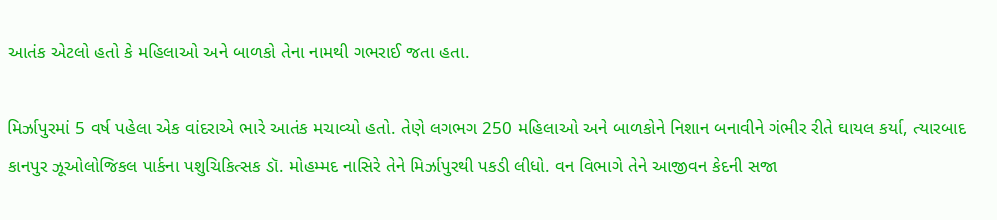આતંક એટલો હતો કે મહિલાઓ અને બાળકો તેના નામથી ગભરાઈ જતા હતા.

મિર્ઝાપુરમાં 5 વર્ષ પહેલા એક વાંદરાએ ભારે આતંક મચાવ્યો હતો. તેણે લગભગ 250 મહિલાઓ અને બાળકોને નિશાન બનાવીને ગંભીર રીતે ઘાયલ કર્યા, ત્યારબાદ કાનપુર ઝૂઓલોજિકલ પાર્કના પશુચિકિત્સક ડૉ. મોહમ્મદ નાસિરે તેને મિર્ઝાપુરથી પકડી લીધો. વન વિભાગે તેને આજીવન કેદની સજા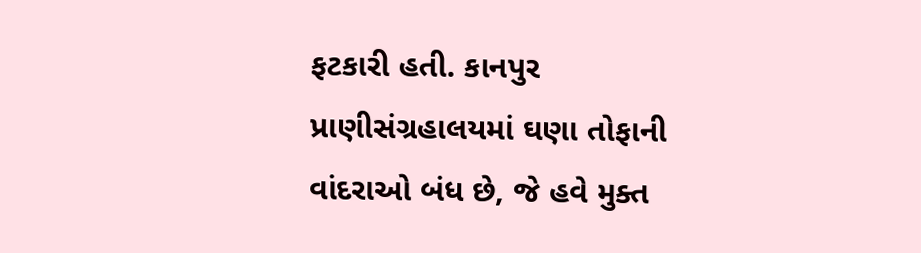ફટકારી હતી. કાનપુર પ્રાણીસંગ્રહાલયમાં ઘણા તોફાની વાંદરાઓ બંધ છે, જે હવે મુક્ત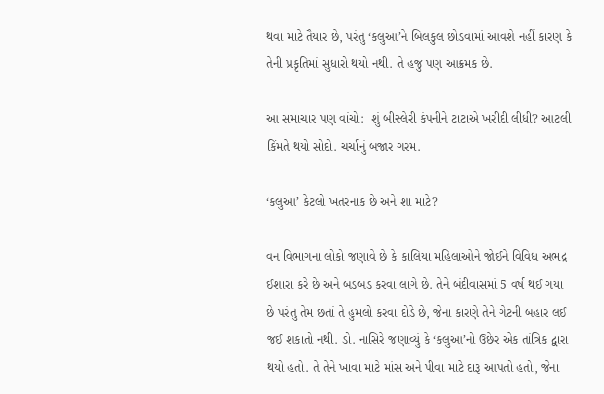થવા માટે તૈયાર છે, પરંતુ ‘કલુઆ’ને બિલકુલ છોડવામાં આવશે નહીં કારણ કે તેની પ્રકૃતિમાં સુધારો થયો નથી. તે હજુ પણ આક્રમક છે.

આ સમાચાર પણ વાંચો:  શું બીસ્લેરી કંપનીને ટાટાએ ખરીદી લીધી? આટલી કિંમતે થયો સોદો. ચર્ચાનું બજાર ગરમ.

‘કલુઆ’ કેટલો ખતરનાક છે અને શા માટે?

વન વિભાગના લોકો જણાવે છે કે કાલિયા મહિલાઓને જોઈને વિવિધ અભદ્ર ઈશારા કરે છે અને બડબડ કરવા લાગે છે. તેને બંદીવાસમાં 5 વર્ષ થઈ ગયા છે પરંતુ તેમ છતાં તે હુમલો કરવા દોડે છે, જેના કારણે તેને ગેટની બહાર લઈ જઈ શકાતો નથી. ડો. નાસિરે જણાવ્યું કે ‘કલુઆ’નો ઉછેર એક તાંત્રિક દ્વારા થયો હતો. તે તેને ખાવા માટે માંસ અને પીવા માટે દારૂ આપતો હતો, જેના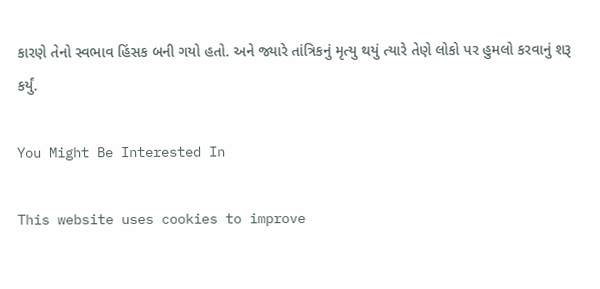કારણે તેનો સ્વભાવ હિંસક બની ગયો હતો. અને જ્યારે તાંત્રિકનું મૃત્યુ થયું ત્યારે તેણે લોકો પર હુમલો કરવાનું શરૂ કર્યું.

You Might Be Interested In

This website uses cookies to improve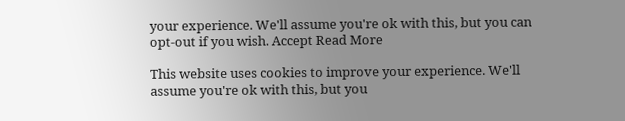your experience. We'll assume you're ok with this, but you can opt-out if you wish. Accept Read More

This website uses cookies to improve your experience. We'll assume you're ok with this, but you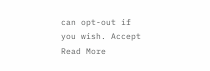can opt-out if you wish. Accept Read More